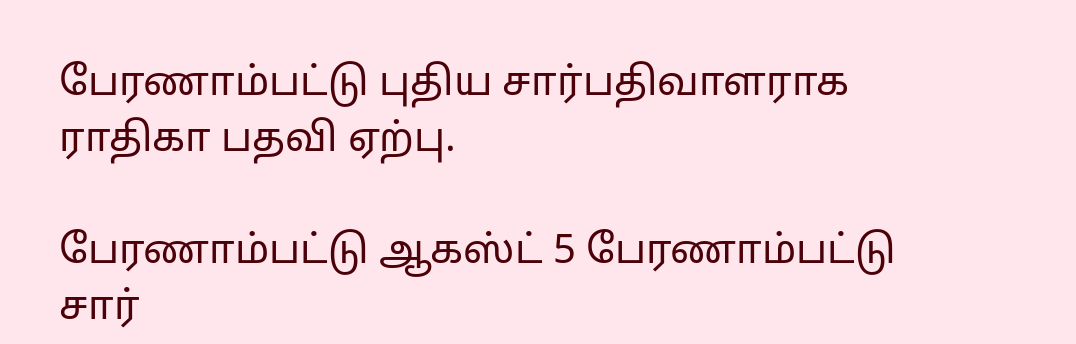பேரணாம்பட்டு புதிய சார்பதிவாளராக ராதிகா பதவி ஏற்பு.

பேரணாம்பட்டு ஆகஸ்ட் 5 பேரணாம்பட்டு சார்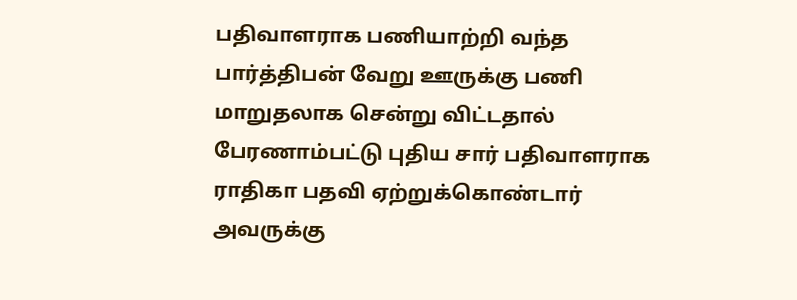பதிவாளராக பணியாற்றி வந்த பார்த்திபன் வேறு ஊருக்கு பணி மாறுதலாக சென்று விட்டதால் பேரணாம்பட்டு புதிய சார் பதிவாளராக ராதிகா பதவி ஏற்றுக்கொண்டார் அவருக்கு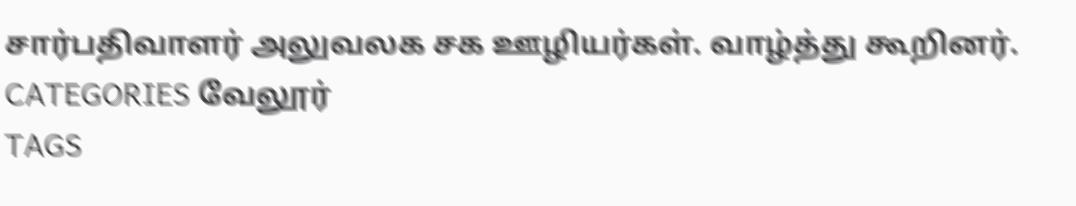சார்பதிவாளர் அலுவலக சக ஊழியர்கள். வாழ்த்து கூறினர்.
CATEGORIES வேலூர்
TAGS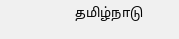தமிழ்நாடு